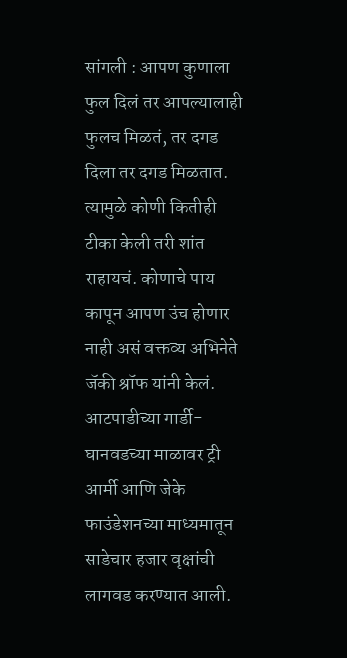सांगली : आपण कुणाला फुल दिलं तर आपल्यालाही फुलच मिळतं, तर दगड दिला तर दगड मिळतात. त्यामुळे कोणी कितीही टीका केली तरी शांत राहायचं. कोणाचे पाय कापून आपण उंच होणार नाही असं वक्तव्य अभिनेते जॅकी श्रॉफ यांनी केलं. आटपाडीच्या गार्डी-घानवडच्या माळावर ट्री आर्मी आणि जेके फाउंडेशनच्या माध्यमातून साडेचार हजार वृक्षांची लागवड करण्यात आली.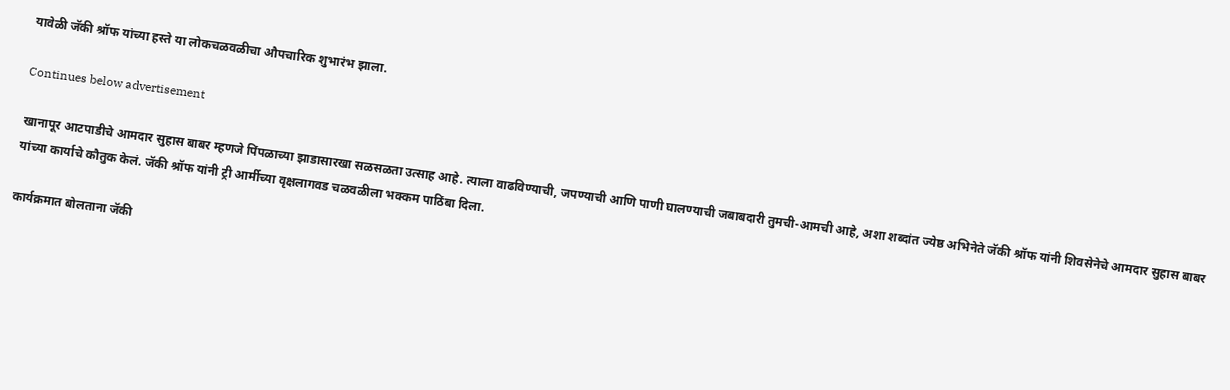यावेळी जॅकी श्रॉफ यांच्या हस्ते या लोकचळवळीचा औपचारिक शुभारंभ झाला.

Continues below advertisement

खानापूर आटपाडीचे आमदार सुहास बाबर म्हणजे पिंपळाच्या झाडासारखा सळसळता उत्साह आहे. त्याला वाढविण्याची, जपण्याची आणि पाणी घालण्याची जबाबदारी तुमची-आमची आहे, अशा शब्दांत ज्येष्ठ अभिनेते जॅकी श्रॉफ यांनी शिवसेनेचे आमदार सुहास बाबर यांच्या कार्याचे कौतुक केलं. जॅकी श्रॉफ यांनी ट्री आर्मीच्या वृक्षलागवड चळवळीला भक्कम पाठिंबा दिला.

कार्यक्रमात बोलताना जॅकी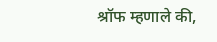श्रॉफ म्हणाले की,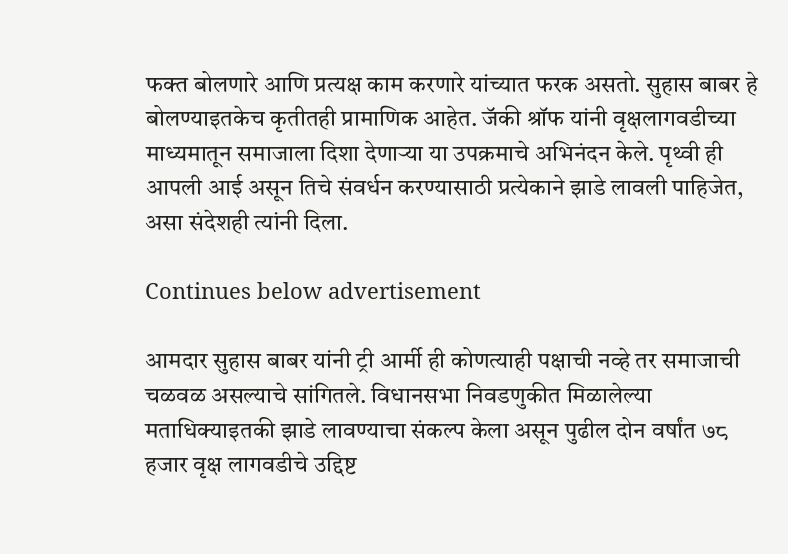फक्त बोलणारे आणि प्रत्यक्ष काम करणारे यांच्यात फरक असतो. सुहास बाबर हे बोलण्याइतकेच कृतीतही प्रामाणिक आहेत. जॅकी श्रॉफ यांनी वृक्षलागवडीच्या माध्यमातून समाजाला दिशा देणाऱ्या या उपक्रमाचे अभिनंदन केले. पृथ्वी ही आपली आई असून तिचे संवर्धन करण्यासाठी प्रत्येकाने झाडे लावली पाहिजेत, असा संदेशही त्यांनी दिला.

Continues below advertisement

आमदार सुहास बाबर यांनी ट्री आर्मी ही कोणत्याही पक्षाची नव्हे तर समाजाची चळवळ असल्याचे सांगितले. विधानसभा निवडणुकीत मिळालेल्या मताधिक्याइतकी झाडे लावण्याचा संकल्प केला असून पुढील दोन वर्षांत ७८ हजार वृक्ष लागवडीचे उद्दिष्ट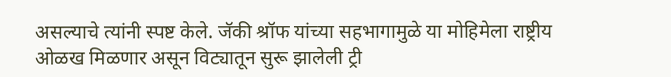असल्याचे त्यांनी स्पष्ट केले. जॅकी श्रॉफ यांच्या सहभागामुळे या मोहिमेला राष्ट्रीय ओळख मिळणार असून विट्यातून सुरू झालेली ट्री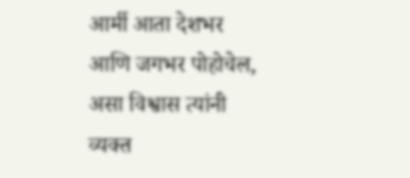आर्मी आता देशभर आणि जगभर पोहोचेल, असा विश्वास त्यांनी व्यक्त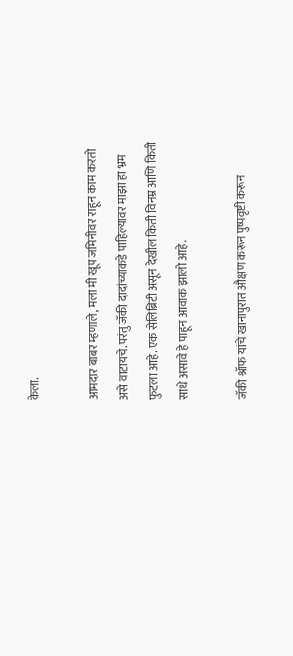केला.

आमदार बाबर म्हणाले, मला मी खूप जमिनीवर राहून काम करतो असे वाटायचे. परंतु जॅकी दादांच्याकडे पाहिल्यावर माझा हा भ्रम फुटला आहे. एक सेलिब्रिटी असून देखील किती विनम्र आणि किती साधे असावे हे पाहून आवाक झालो आहे.

जॅकी श्रॉफ यांचे खानापुरात औक्षण करून पुष्पवृष्टी करून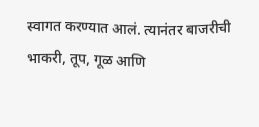स्वागत करण्यात आलं. त्यानंतर बाजरीची भाकरी, तूप, गूळ आणि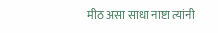मीठ असा साधा नाष्टा त्यांनी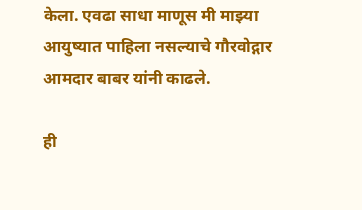केला. एवढा साधा माणूस मी माझ्या आयुष्यात पाहिला नसल्याचे गौरवोद्गार आमदार बाबर यांनी काढले.

ही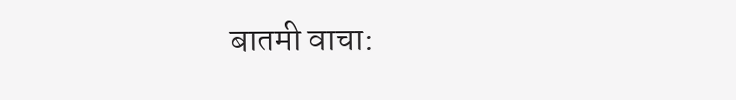बातमी वाचा: